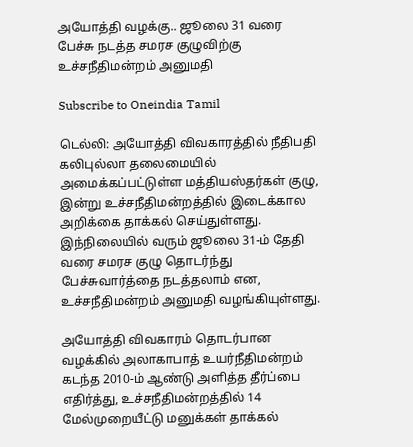அயோத்தி வழக்கு.. ஜூலை 31 வரை பேச்சு நடத்த சமரச குழுவிற்கு உச்சநீதிமன்றம் அனுமதி

Subscribe to Oneindia Tamil

டெல்லி: அயோத்தி விவகாரத்தில் நீதிபதி கலிபுல்லா தலைமையில் அமைக்கப்பட்டுள்ள மத்தியஸ்தர்கள் குழு, இன்று உச்சநீதிமன்றத்தில் இடைக்கால அறிக்கை தாக்கல் செய்துள்ளது. இந்நிலையில் வரும் ஜூலை 31-ம் தேதி வரை சமரச குழு தொடர்ந்து பேச்சுவார்த்தை நடத்தலாம் என, உச்சநீதிமன்றம் அனுமதி வழங்கியுள்ளது.

அயோத்தி விவகாரம் தொடர்பான வழக்கில் அலாகாபாத் உயர்நீதிமன்றம் கடந்த 2010-ம் ஆண்டு அளித்த தீர்ப்பை எதிர்த்து, உச்சநீதிமன்றத்தில் 14 மேல்முறையீட்டு மனுக்கள் தாக்கல்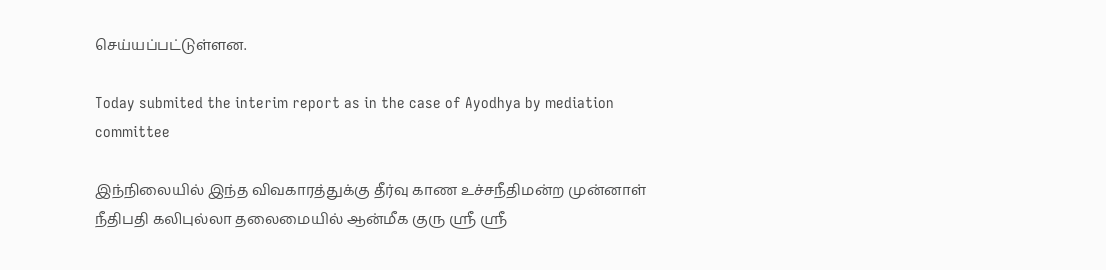செய்யப்பட்டுள்ளன.

Today submited the interim report as in the case of Ayodhya by mediation committee

இந்நிலையில் இந்த விவகாரத்துக்கு தீர்வு காண உச்சநீதிமன்ற முன்னாள் நீதிபதி கலிபுல்லா தலைமையில் ஆன்மீக குரு ஸ்ரீ ஸ்ரீ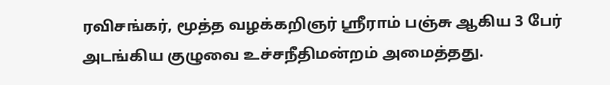ரவிசங்கர், மூத்த வழக்கறிஞர் ஸ்ரீராம் பஞ்சு ஆகிய 3 பேர் அடங்கிய குழுவை உச்சநீதிமன்றம் அமைத்தது.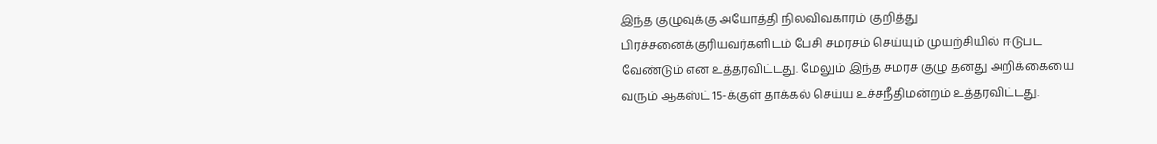இந்த குழுவுக்கு அயோத்தி நிலவிவகாரம் குறித்து பிரச்சனைக்குரியவர்களிடம் பேசி சமரசம் செய்யும் முயற்சியில் ஈடுபட வேண்டும் என உத்தரவிட்டது. மேலும் இந்த சமரச குழு தனது அறிக்கையை வரும் ஆகஸ்ட் 15-க்குள் தாக்கல் செய்ய உச்சநீதிமன்றம் உத்தரவிட்டது.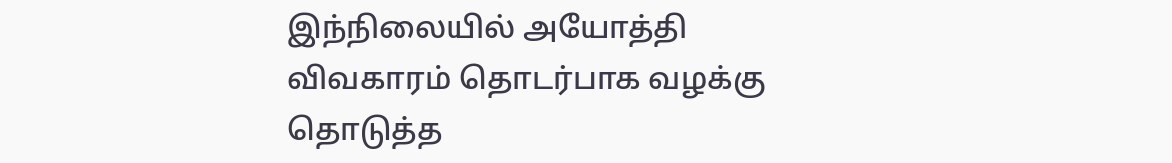இந்நிலையில் அயோத்தி விவகாரம் தொடர்பாக வழக்கு தொடுத்த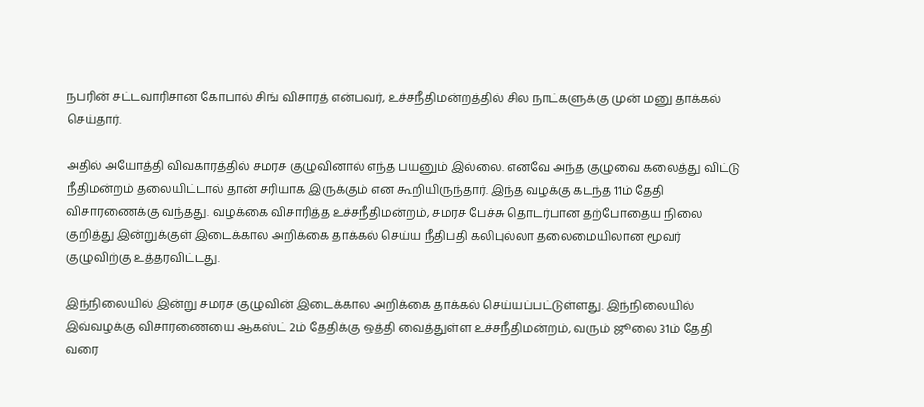நபரின் சட்டவாரிசான கோபால் சிங் விசாரத் என்பவர், உச்சநீதிமன்றத்தில் சில நாட்களுக்கு முன் மனு தாக்கல் செய்தார்.

அதில் அயோத்தி விவகாரத்தில் சமரச குழுவினால் எந்த பயனும் இல்லை. எனவே அந்த குழுவை கலைத்து விட்டு நீதிமன்றம் தலையிட்டால் தான் சரியாக இருக்கும் என கூறியிருந்தார். இந்த வழக்கு கடந்த 11ம் தேதி விசாரணைக்கு வந்தது. வழக்கை விசாரித்த உச்சநீதிமன்றம், சமரச பேச்சு தொடர்பான தற்போதைய நிலை குறித்து இன்றுக்குள் இடைக்கால அறிக்கை தாக்கல் செய்ய நீதிபதி கலிபுல்லா தலைமையிலான மூவர் குழுவிற்கு உத்தரவிட்டது.

இந்நிலையில் இன்று சமரச குழுவின் இடைக்கால அறிக்கை தாக்கல் செய்யப்பட்டுள்ளது. இந்நிலையில் இவ்வழக்கு விசாரணையை ஆகஸ்ட் 2ம் தேதிக்கு ஒத்தி வைத்துள்ள உச்சநீதிமன்றம், வரும் ஜூலை 31ம் தேதி வரை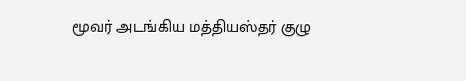மூவர் அடங்கிய மத்தியஸ்தர் குழு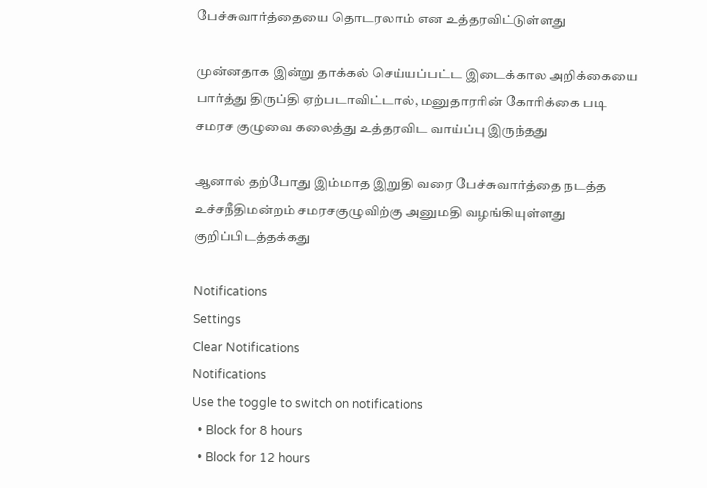பேச்சுவார்த்தையை தொடரலாம் என உத்தரவிட்டுள்ளது

முன்னதாக இன்று தாக்கல் செய்யப்பட்ட இடைக்கால அறிக்கையை பார்த்து திருப்தி ஏற்படாவிட்டால், மனுதாரரின் கோரிக்கை படி சமரச குழுவை கலைத்து உத்தரவிட வாய்ப்பு இருந்தது

ஆனால் தற்போது இம்மாத இறுதி வரை பேச்சுவார்த்தை நடத்த உச்சநீதிமன்றம் சமரசகுழுவிற்கு அனுமதி வழங்கியுள்ளது குறிப்பிடத்தக்கது

Notifications
Settings
Clear Notifications
Notifications
Use the toggle to switch on notifications
  • Block for 8 hours
  • Block for 12 hours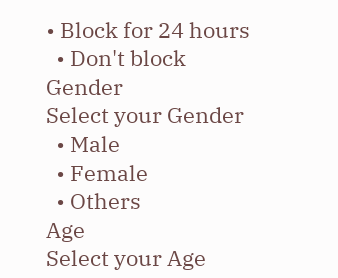• Block for 24 hours
  • Don't block
Gender
Select your Gender
  • Male
  • Female
  • Others
Age
Select your Age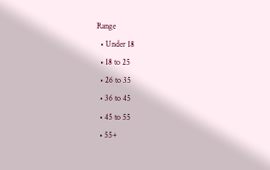Range
  • Under 18
  • 18 to 25
  • 26 to 35
  • 36 to 45
  • 45 to 55
  • 55+